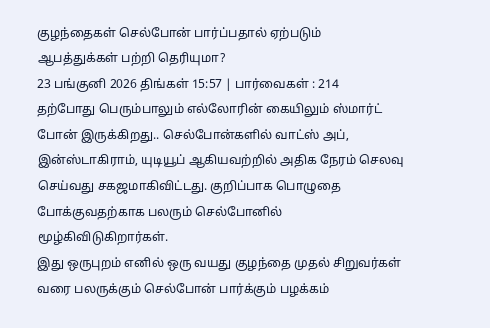குழந்தைகள் செல்போன் பார்ப்பதால் ஏற்படும் ஆபத்துக்கள் பற்றி தெரியுமா?
23 பங்குனி 2026 திங்கள் 15:57 | பார்வைகள் : 214
தற்போது பெரும்பாலும் எல்லோரின் கையிலும் ஸ்மார்ட் போன் இருக்கிறது.. செல்போன்களில் வாட்ஸ் அப், இன்ஸ்டாகிராம், யுடியூப் ஆகியவற்றில் அதிக நேரம் செலவு செய்வது சகஜமாகிவிட்டது. குறிப்பாக பொழுதை போக்குவதற்காக பலரும் செல்போனில் மூழ்கிவிடுகிறார்கள்.
இது ஒருபுறம் எனில் ஒரு வயது குழந்தை முதல் சிறுவர்கள் வரை பலருக்கும் செல்போன் பார்க்கும் பழக்கம்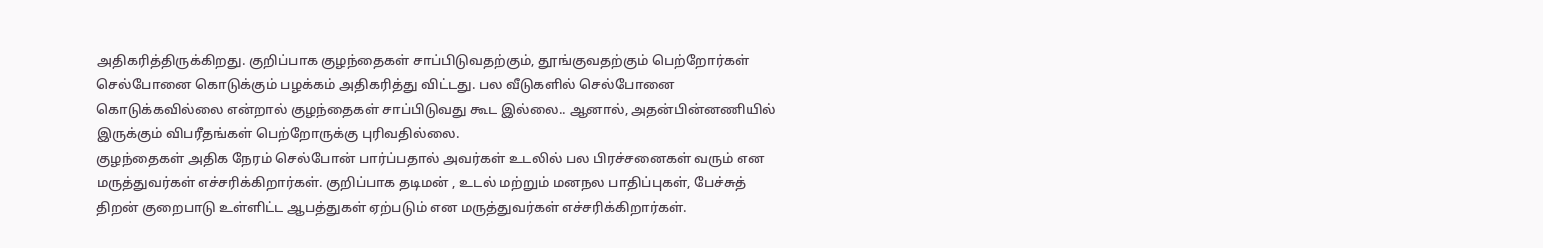அதிகரித்திருக்கிறது. குறிப்பாக குழந்தைகள் சாப்பிடுவதற்கும், தூங்குவதற்கும் பெற்றோர்கள் செல்போனை கொடுக்கும் பழக்கம் அதிகரித்து விட்டது. பல வீடுகளில் செல்போனை கொடுக்கவில்லை என்றால் குழந்தைகள் சாப்பிடுவது கூட இல்லை.. ஆனால், அதன்பின்னணியில் இருக்கும் விபரீதங்கள் பெற்றோருக்கு புரிவதில்லை.
குழந்தைகள் அதிக நேரம் செல்போன் பார்ப்பதால் அவர்கள் உடலில் பல பிரச்சனைகள் வரும் என மருத்துவர்கள் எச்சரிக்கிறார்கள். குறிப்பாக தடிமன் , உடல் மற்றும் மனநல பாதிப்புகள், பேச்சுத் திறன் குறைபாடு உள்ளிட்ட ஆபத்துகள் ஏற்படும் என மருத்துவர்கள் எச்சரிக்கிறார்கள்.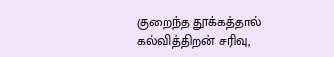குறைந்த தூக்கத்தால் கல்வித்திறன் சரிவு,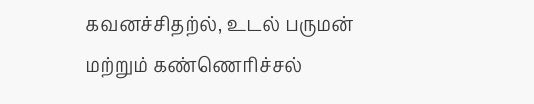கவனச்சிதற்ல், உடல் பருமன் மற்றும் கண்ணெரிச்சல்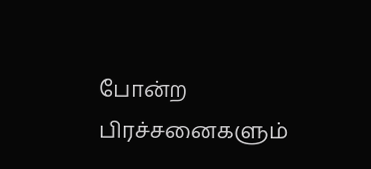போன்ற பிரச்சனைகளும்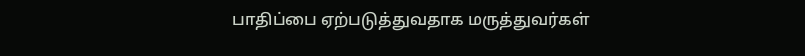பாதிப்பை ஏற்படுத்துவதாக மருத்துவர்கள்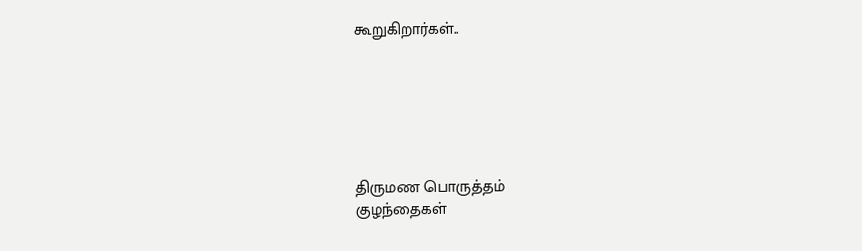கூறுகிறார்கள்..






திருமண பொருத்தம்
குழந்தைகள்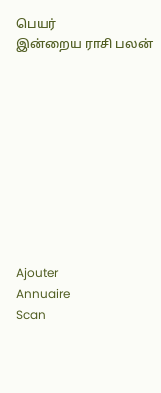பெயர்
இன்றைய ராசி பலன்










Ajouter
Annuaire
Scan